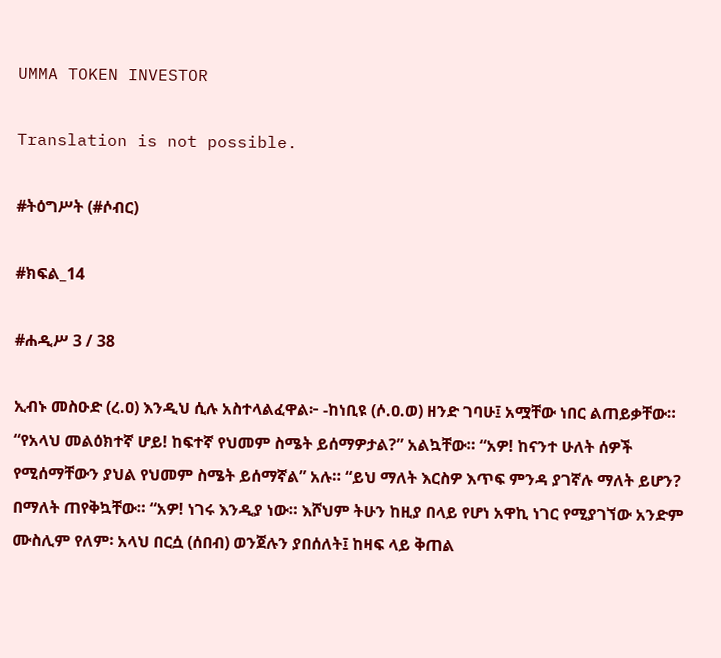UMMA TOKEN INVESTOR

Translation is not possible.

#ትዕግሥት (#ሶብር)

#ክፍል_14

#ሐዲሥ 3 / 38

ኢብኑ መስዑድ (ረ.ዐ) እንዲህ ሲሉ አስተላልፈዋል፦ -ከነቢዩ (ሶ.ዐ.ወ) ዘንድ ገባሁ፤ አሟቸው ነበር ልጠይቃቸው። “የአላህ መልዕክተኛ ሆይ! ከፍተኛ የህመም ስሜት ይሰማዎታል?” አልኳቸው። “አዎ! ከናንተ ሁለት ሰዎች የሚሰማቸውን ያህል የህመም ስሜት ይሰማኛል” አሉ። “ይህ ማለት እርስዎ እጥፍ ምንዳ ያገኛሉ ማለት ይሆን? በማለት ጠየቅኳቸው። “አዎ! ነገሩ እንዲያ ነው። እሾህም ትሁን ከዚያ በላይ የሆነ አዋኪ ነገር የሚያገኘው አንድም ሙስሊም የለም፡ አላህ በርሷ (ሰበብ) ወንጀሉን ያበሰለት፤ ከዛፍ ላይ ቅጠል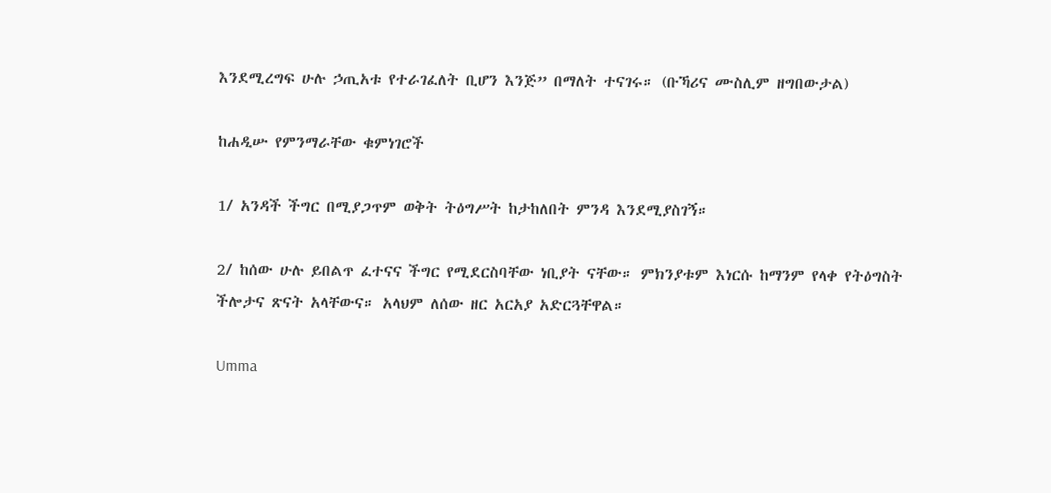እንደሚረግፍ ሁሉ ኃጢአቱ የተራገፈለት ቢሆን እንጅ” በማለት ተናገሩ። (ቡኻሪና ሙስሊም ዘግበውታል)

ከሐዲሡ የምንማራቸው ቁምነገሮች

1/ አንዳች ችግር በሚያጋጥም ወቅት ትዕግሥት ከታከለበት ምንዳ እንደሚያስገኝ።

2/ ከሰው ሁሉ ይበልጥ ፈተናና ችግር የሚደርስባቸው ነቢያት ናቸው። ምክንያቱም እነርሱ ከማንም የላቀ የትዕግስት ችሎታና ጽናት አላቸውና። አላህም ለሰው ዘር አርአያ አድርጓቸዋል።

Umma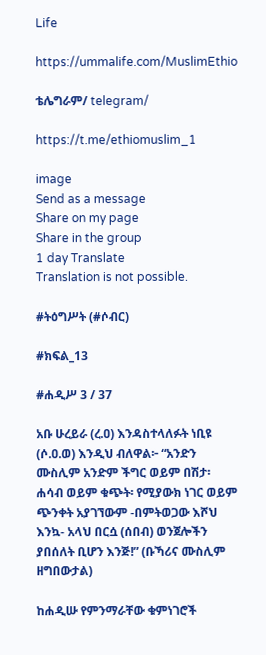Life

https://ummalife.com/MuslimEthio

ቴሌግራም/ telegram/

https://t.me/ethiomuslim_1

image
Send as a message
Share on my page
Share in the group
1 day Translate
Translation is not possible.

#ትዕግሥት (#ሶብር)

#ክፍል_13

#ሐዲሥ 3 / 37

አቡ ሁረይራ (ረ.ዐ) እንዳስተላለፉት ነቢዩ (ሶ.ዐ.ወ) እንዲህ ብለዋል፦ “አንድን ሙስሊም አንድም ችግር ወይም በሽታ፡ ሐሳብ ወይም ቁጭት፡ የሚያውክ ነገር ወይም ጭንቀት አያገኘውም -በምትወጋው እሾህ እንኳ- አላህ በርሷ (ሰበብ) ወንጀሎችን ያበሰለት ቢሆን እንጅ!” (ቡኻሪና ሙስሊም ዘግበውታል)

ከሐዲሡ የምንማራቸው ቁምነገሮች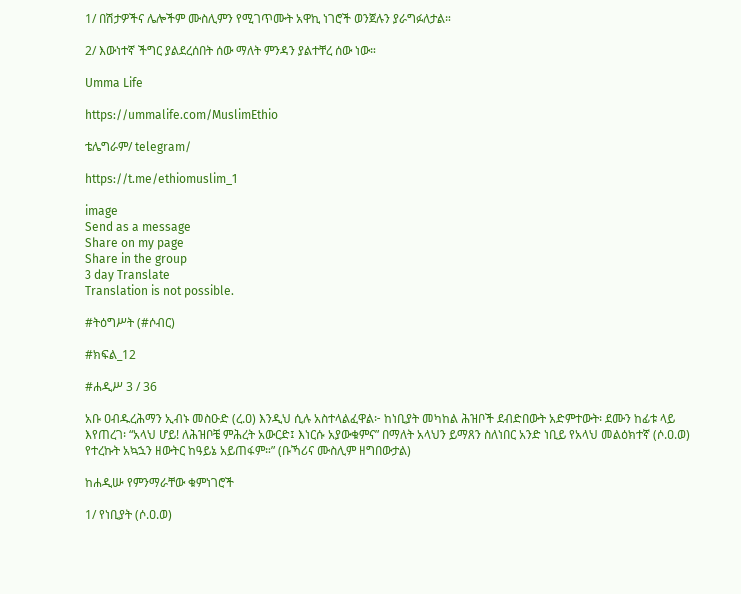1/ በሽታዎችና ሌሎችም ሙስሊምን የሚገጥሙት አዋኪ ነገሮች ወንጀሉን ያራግፉለታል።

2/ እውነተኛ ችግር ያልደረሰበት ሰው ማለት ምንዳን ያልተቸረ ሰው ነው።

Umma Life

https://ummalife.com/MuslimEthio

ቴሌግራም/ telegram/

https://t.me/ethiomuslim_1

image
Send as a message
Share on my page
Share in the group
3 day Translate
Translation is not possible.

#ትዕግሥት (#ሶብር)

#ክፍል_12

#ሐዲሥ 3 / 36

አቡ ዐብዱረሕማን ኢብኑ መስዑድ (ረ.ዐ) እንዲህ ሲሉ አስተላልፈዋል፦ ከነቢያት መካከል ሕዝቦች ደብድበውት አድምተውት፡ ደሙን ከፊቱ ላይ እየጠረገ፡ “አላህ ሆይ! ለሕዝቦቼ ምሕረት አውርድ፤ እነርሱ አያውቁምና” በማለት አላህን ይማጸን ስለነበር አንድ ነቢይ የአላህ መልዕክተኛ (ሶ.ዐ.ወ) የተረኩት አኳኋን ዘውትር ከዓይኔ አይጠፋም።” (ቡኻሪና ሙስሊም ዘግበውታል)

ከሐዲሡ የምንማራቸው ቁምነገሮች

1/ የነቢያት (ሶ.ዐ.ወ)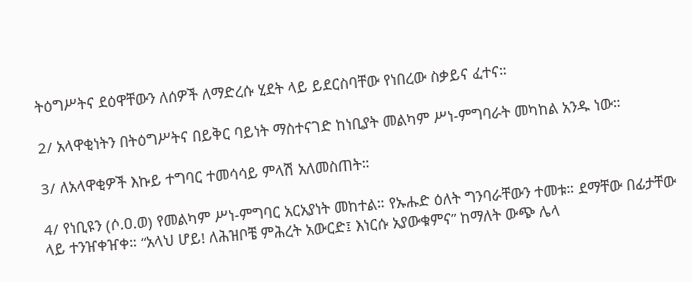ትዕግሥትና ደዕዋቸውን ለሰዎች ለማድረሱ ሂደት ላይ ይደርስባቸው የነበረው ስቃይና ፈተና።

2/ አላዋቂነትን በትዕግሥትና በይቅር ባይነት ማስተናገድ ከነቢያት መልካም ሥነ-ምግባራት መካከል አንዱ ነው።

3/ ለአላዋቂዎች እኩይ ተግባር ተመሳሳይ ምላሽ አለመስጠት።

4/ የነቢዩን (ሶ.ዐ.ወ) የመልካም ሥነ-ምግባር አርአያነት መከተል። የኡሑድ ዕለት ግንባራቸውን ተመቱ። ደማቸው በፊታቸው ላይ ተንዠቀዠቀ። “አላህ ሆይ! ለሕዝቦቼ ምሕረት አውርድ፤ እነርሱ አያውቁምና” ከማለት ውጭ ሌላ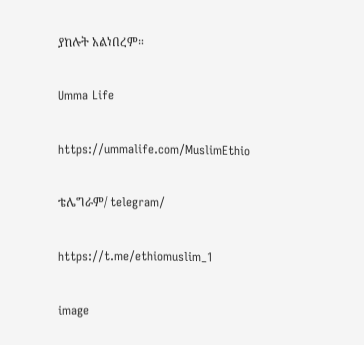ያከሉት አልነበረም።

Umma Life

https://ummalife.com/MuslimEthio

ቴሌግራም/ telegram/

https://t.me/ethiomuslim_1

image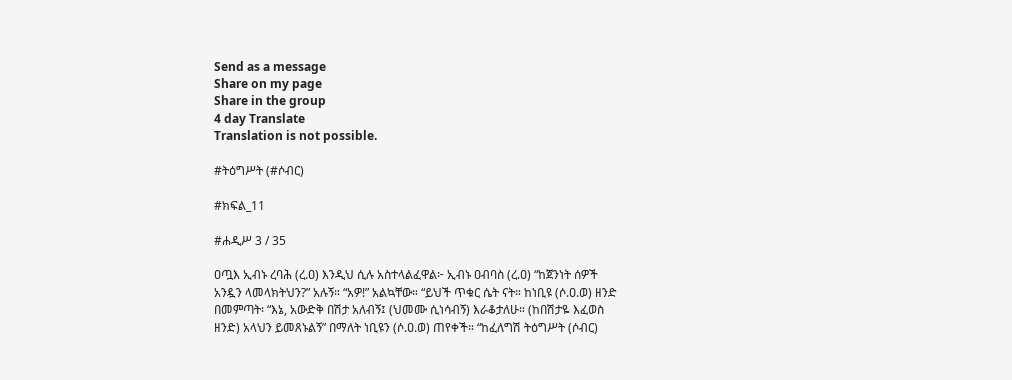Send as a message
Share on my page
Share in the group
4 day Translate
Translation is not possible.

#ትዕግሥት (#ሶብር)

#ክፍል_11

#ሐዲሥ 3 / 35

ዐጧእ ኢብኑ ረባሕ (ረ.ዐ) እንዲህ ሲሉ አስተላልፈዋል፦ ኢብኑ ዐብባስ (ረ.ዐ) “ከጀንነት ሰዎች አንዷን ላመላክትህን?” አሉኝ። “አዎ!” አልኳቸው። “ይህች ጥቁር ሴት ናት። ከነቢዩ (ሶ.ዐ.ወ) ዘንድ በመምጣት፡ “እኔ, አውድቅ በሽታ አለብኝ፤ (ህመሙ ሲነሳብኝ) እራቆታለሁ። (ከበሽታዬ እፈወስ ዘንድ) አላህን ይመጸኑልኝ” በማለት ነቢዩን (ሶ.ዐ.ወ) ጠየቀች። “ከፈለግሽ ትዕግሥት (ሶብር)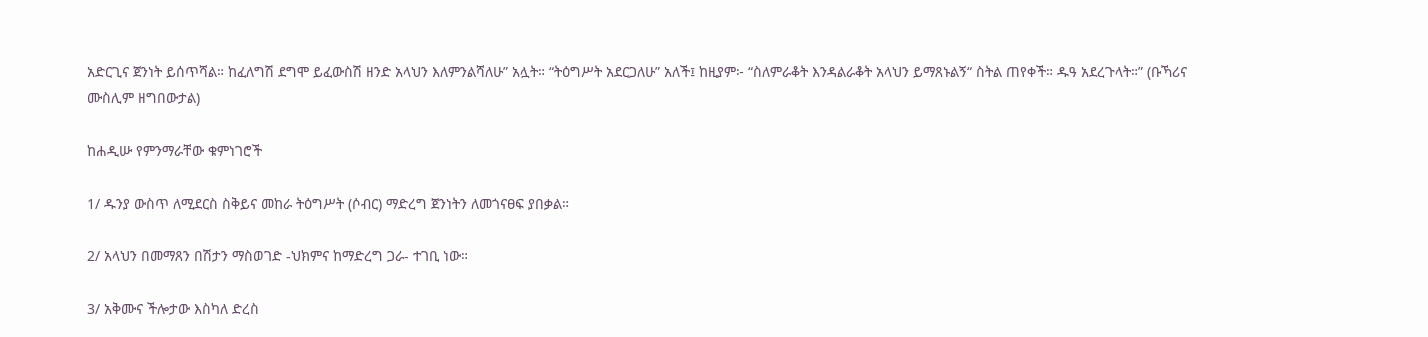አድርጊና ጀንነት ይሰጥሻል። ከፈለግሽ ደግሞ ይፈውስሽ ዘንድ አላህን እለምንልሻለሁ” አሏት። “ትዕግሥት አደርጋለሁ” አለች፤ ከዚያም፦ “ስለምራቆት እንዳልራቆት አላህን ይማጸኑልኝ“ ስትል ጠየቀች። ዱዓ አደረጉላት።” (ቡኻሪና ሙስሊም ዘግበውታል)

ከሐዲሡ የምንማራቸው ቁምነገሮች

1/ ዱንያ ውስጥ ለሚደርስ ስቅይና መከራ ትዕግሥት (ሶብር) ማድረግ ጀንነትን ለመጎናፀፍ ያበቃል።

2/ አላህን በመማጸን በሽታን ማስወገድ -ህክምና ከማድረግ ጋራ- ተገቢ ነው።

3/ አቅሙና ችሎታው እስካለ ድረስ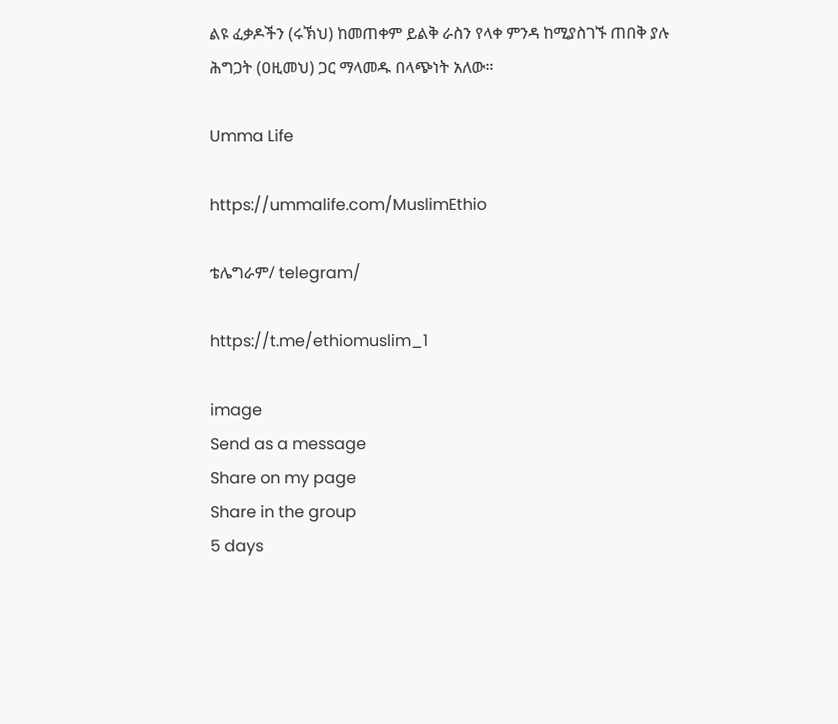ልዩ ፈቃዶችን (ሩኽህ) ከመጠቀም ይልቅ ራስን የላቀ ምንዳ ከሚያስገኙ ጠበቅ ያሉ ሕግጋት (ዐዚመህ) ጋር ማላመዱ በላጭነት አለው።

Umma Life

https://ummalife.com/MuslimEthio

ቴሌግራም/ telegram/

https://t.me/ethiomuslim_1

image
Send as a message
Share on my page
Share in the group
5 days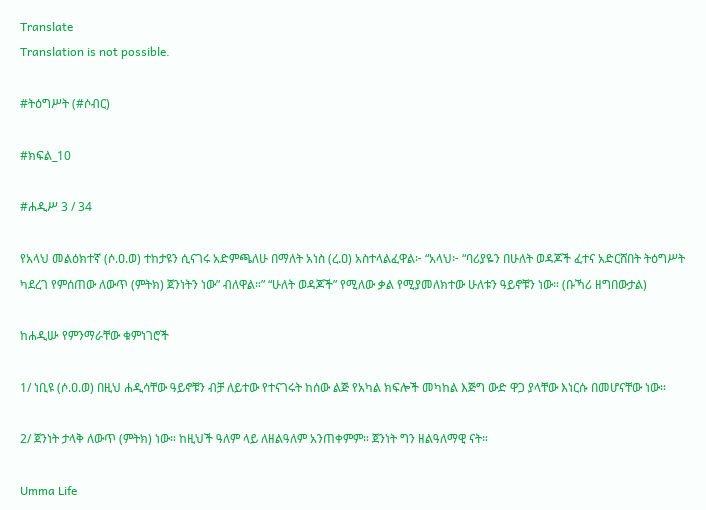Translate
Translation is not possible.

#ትዕግሥት (#ሶብር)

#ክፍል_10

#ሐዲሥ 3 / 34

የአላህ መልዕክተኛ (ሶ.ዐ.ወ) ተከታዩን ሲናገሩ አድምጫለሁ በማለት አነስ (ረ.ዐ) አስተላልፈዋል፦ “አላህ፦ “ባሪያዬን በሁለት ወዳጆች ፈተና አድርሸበት ትዕግሥት ካደረገ የምሰጠው ለውጥ (ምትክ) ጀንነትን ነው” ብለዋል።” “ሁለት ወዳጆች” የሚለው ቃል የሚያመለክተው ሁለቱን ዓይኖቹን ነው። (ቡኻሪ ዘግበውታል)

ከሐዲሡ የምንማራቸው ቁምነገሮች

1/ ነቢዩ (ሶ.ዐ.ወ) በዚህ ሐዲሳቸው ዓይኖቹን ብቻ ለይተው የተናገሩት ከሰው ልጅ የአካል ክፍሎች መካከል እጅግ ውድ ዋጋ ያላቸው እነርሱ በመሆናቸው ነው።

2/ ጀንነት ታላቅ ለውጥ (ምትክ) ነው። ከዚህች ዓለም ላይ ለዘልዓለም አንጠቀምም። ጀንነት ግን ዘልዓለማዊ ናት።

Umma Life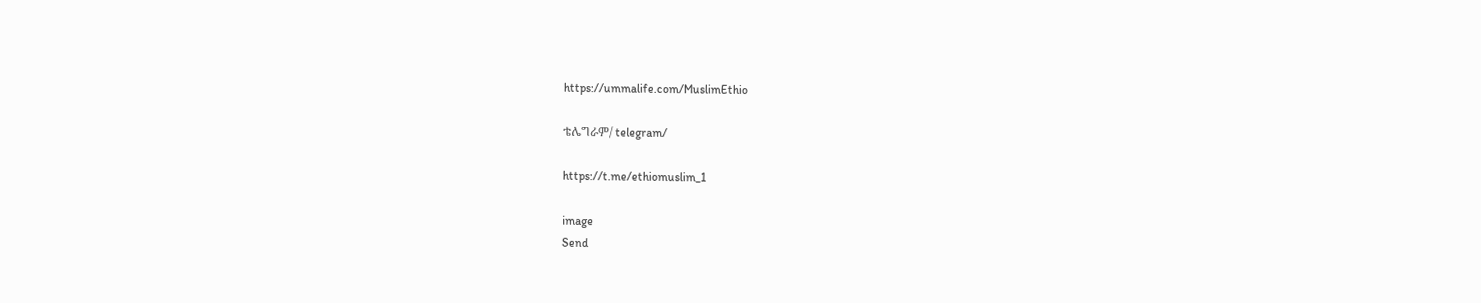https://ummalife.com/MuslimEthio

ቴሌግራም/ telegram/

https://t.me/ethiomuslim_1

image
Send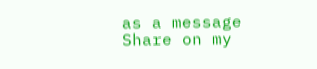as a message
Share on my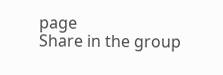page
Share in the group